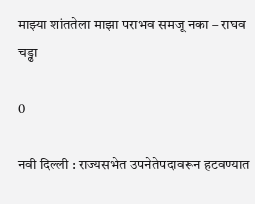माझ्या शांततेला माझा पराभव समजू नका – राघव चड्ढा

0

नवी दिल्ली : राज्यसभेत उपनेतेपदावरून हटवण्यात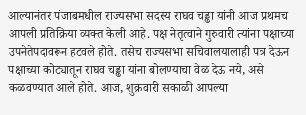आल्यानंतर पंजाबमधील राज्यसभा सदस्य राघव चड्ढा यांनी आज प्रथमच आपली प्रतिक्रिया व्यक्त केली आहे. पक्ष नेतृत्वाने गुरुवारी त्यांना पक्षाच्या उपनेतेपदावरून हटवले होते. तसेच राज्यसभा सचिवालयालाही पत्र देऊन पक्षाच्या कोट्यातून राघव चड्ढा यांना बोलण्याचा वेळ देऊ नये, असे कळवण्यात आले होते. आज, शुक्रवारी सकाळी आपल्या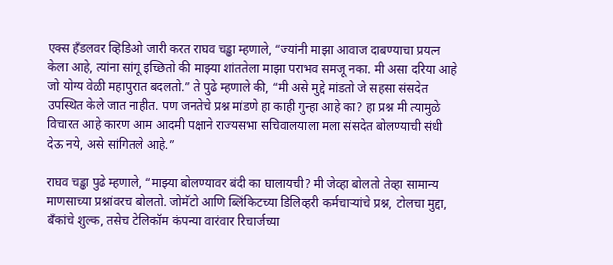एक्स हँडलवर व्हिडिओ जारी करत राघव चड्ढा म्हणाले, “ज्यांनी माझा आवाज दाबण्याचा प्रयत्न केला आहे, त्यांना सांगू इच्छितो की माझ्या शांततेला माझा पराभव समजू नका. मी असा दरिया आहे जो योग्य वेळी महापुरात बदलतो.” ते पुढे म्हणाले की, “मी असे मुद्दे मांडतो जे सहसा संसदेत उपस्थित केले जात नाहीत. पण जनतेचे प्रश्न मांडणे हा काही गुन्हा आहे का? हा प्रश्न मी त्यामुळे विचारत आहे कारण आम आदमी पक्षाने राज्यसभा सचिवालयाला मला संसदेत बोलण्याची संधी देऊ नये, असे सांगितले आहे.”

राघव चड्ढा पुढे म्हणाले, “माझ्या बोलण्यावर बंदी का घालायची? मी जेव्हा बोलतो तेव्हा सामान्य माणसाच्या प्रश्नांवरच बोलतो. जोमॅटो आणि ब्लिंकिटच्या डिलिव्हरी कर्मचाऱ्यांचे प्रश्न, टोलचा मुद्दा, बँकांचे शुल्क, तसेच टेलिकॉम कंपन्या वारंवार रिचार्जच्या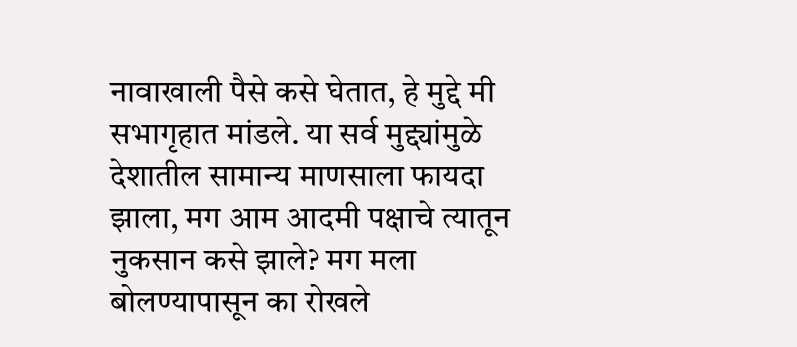नावाखाली पैसे कसे घेतात, हे मुद्दे मी सभागृहात मांडले. या सर्व मुद्द्यांमुळे देशातील सामान्य माणसाला फायदा झाला, मग आम आदमी पक्षाचे त्यातून नुकसान कसे झाले? मग मला बोलण्यापासून का रोखले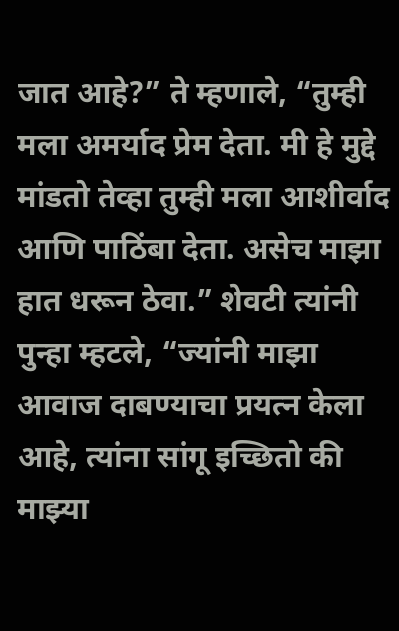जात आहे?” ते म्हणाले, “तुम्ही मला अमर्याद प्रेम देता. मी हे मुद्दे मांडतो तेव्हा तुम्ही मला आशीर्वाद आणि पाठिंबा देता. असेच माझा हात धरून ठेवा.” शेवटी त्यांनी पुन्हा म्हटले, “ज्यांनी माझा आवाज दाबण्याचा प्रयत्न केला आहे, त्यांना सांगू इच्छितो की माझ्या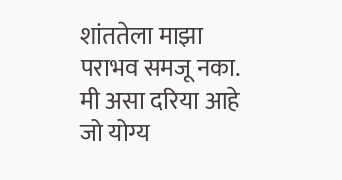शांततेला माझा पराभव समजू नका. मी असा दरिया आहे जो योग्य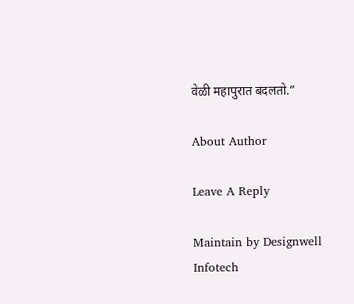वेळी महापुरात बदलतो.”

About Author

Leave A Reply

Maintain by Designwell Infotech